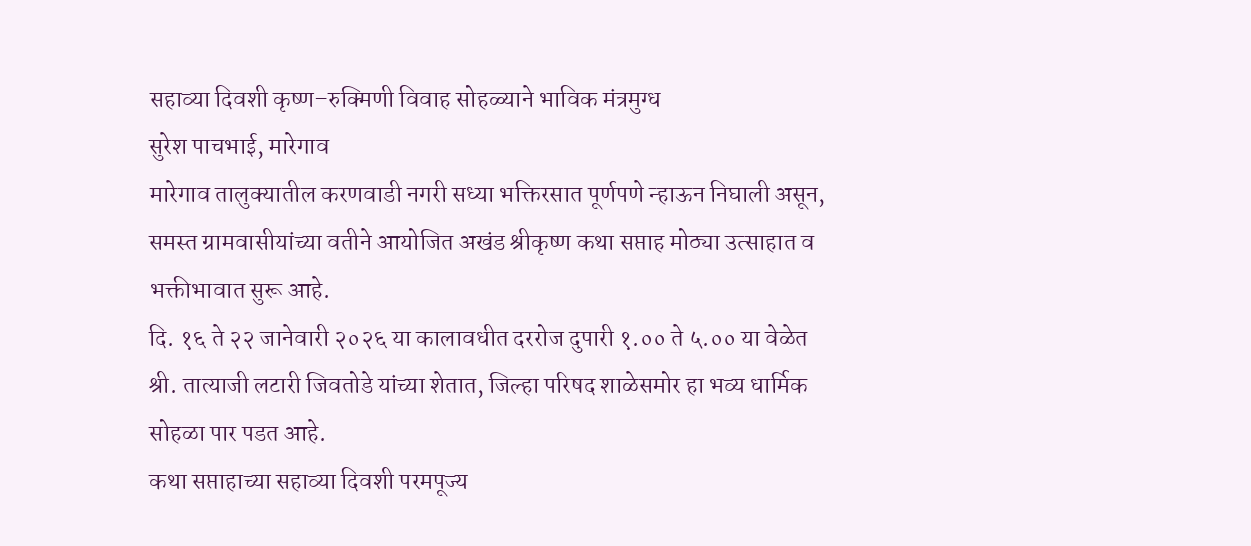सहाव्या दिवशी कृष्ण–रुक्मिणी विवाह सोहळ्याने भाविक मंत्रमुग्ध
सुरेश पाचभाई, मारेगाव
मारेगाव तालुक्यातील करणवाडी नगरी सध्या भक्तिरसात पूर्णपणे न्हाऊन निघाली असून, समस्त ग्रामवासीयांच्या वतीने आयोजित अखंड श्रीकृष्ण कथा सप्ताह मोठ्या उत्साहात व भक्तीभावात सुरू आहे.
दि. १६ ते २२ जानेवारी २०२६ या कालावधीत दररोज दुपारी १.०० ते ५.०० या वेळेत श्री. तात्याजी लटारी जिवतोडे यांच्या शेतात, जिल्हा परिषद शाळेसमोर हा भव्य धार्मिक सोहळा पार पडत आहे.
कथा सप्ताहाच्या सहाव्या दिवशी परमपूज्य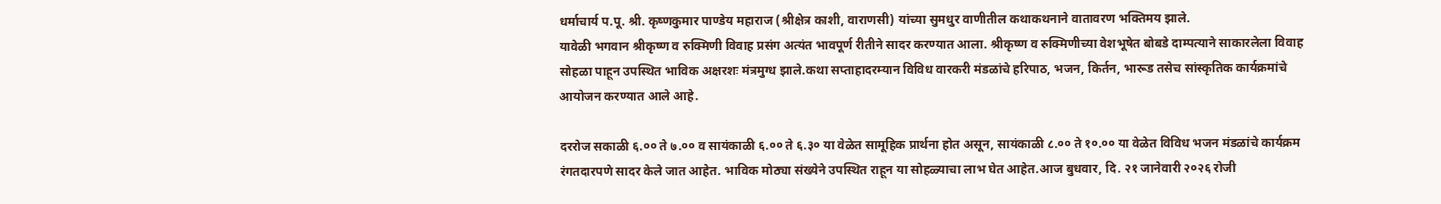धर्माचार्य प.पू. श्री. कृष्णकुमार पाण्डेय महाराज (श्रीक्षेत्र काशी, वाराणसी) यांच्या सुमधुर वाणीतील कथाकथनाने वातावरण भक्तिमय झाले.
यावेळी भगवान श्रीकृष्ण व रुक्मिणी विवाह प्रसंग अत्यंत भावपूर्ण रीतीने सादर करण्यात आला. श्रीकृष्ण व रुक्मिणीच्या वेशभूषेत बोबडे दाम्पत्याने साकारलेला विवाह सोहळा पाहून उपस्थित भाविक अक्षरशः मंत्रमुग्ध झाले.कथा सप्ताहादरम्यान विविध वारकरी मंडळांचे हरिपाठ, भजन, किर्तन, भारूड तसेच सांस्कृतिक कार्यक्रमांचे आयोजन करण्यात आले आहे.

दररोज सकाळी ६.०० ते ७.०० व सायंकाळी ६.०० ते ६.३० या वेळेत सामूहिक प्रार्थना होत असून, सायंकाळी ८.०० ते १०.०० या वेळेत विविध भजन मंडळांचे कार्यक्रम रंगतदारपणे सादर केले जात आहेत. भाविक मोठ्या संख्येने उपस्थित राहून या सोहळ्याचा लाभ घेत आहेत.आज बुधवार, दि. २१ जानेवारी २०२६ रोजी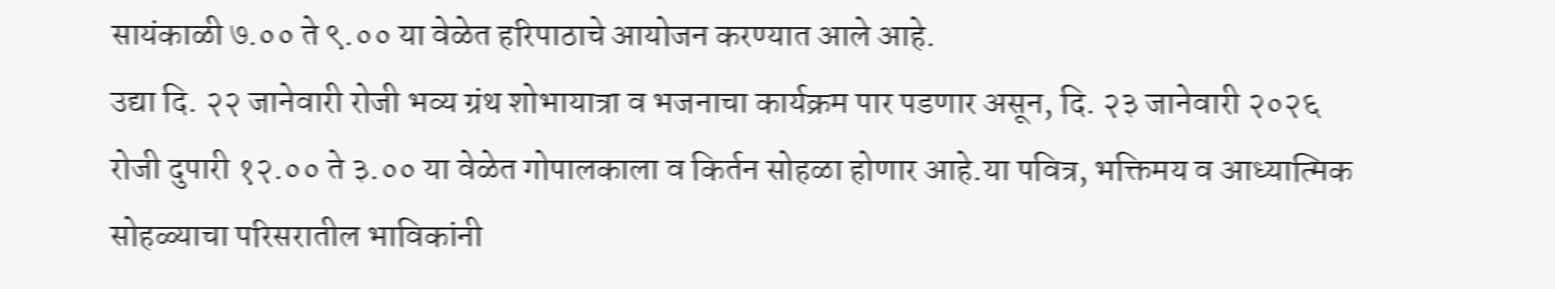सायंकाळी ७.०० ते ९.०० या वेळेत हरिपाठाचे आयोजन करण्यात आले आहे.
उद्या दि. २२ जानेवारी रोजी भव्य ग्रंथ शोभायात्रा व भजनाचा कार्यक्रम पार पडणार असून, दि. २३ जानेवारी २०२६ रोजी दुपारी १२.०० ते ३.०० या वेळेत गोपालकाला व किर्तन सोहळा होणार आहे.या पवित्र, भक्तिमय व आध्यात्मिक सोहळ्याचा परिसरातील भाविकांनी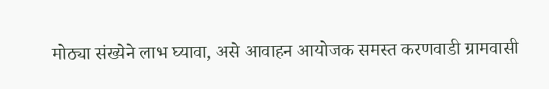मोठ्या संख्येने लाभ घ्यावा, असे आवाहन आयोजक समस्त करणवाडी ग्रामवासी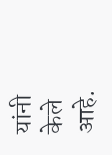यांनी केले आहे.